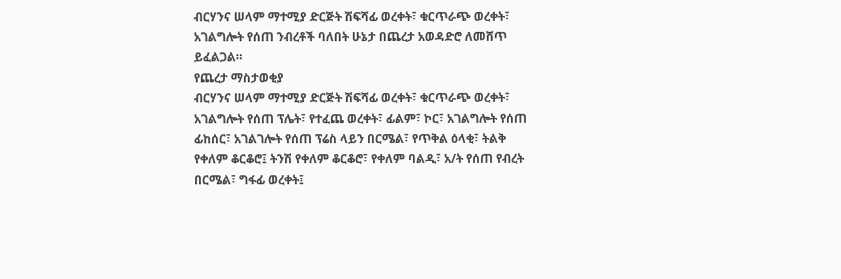ብርሃንና ሠላም ማተሚያ ድርጅት ሽፍሻፊ ወረቀት፣ ቁርጥራጭ ወረቀት፣ አገልግሎት የሰጠ ንብረቶች ባለበት ሁኔታ በጨረታ አወዳድሮ ለመሸጥ ይፈልጋል።
የጨረታ ማስታወቂያ
ብርሃንና ሠላም ማተሚያ ድርጅት ሽፍሻፊ ወረቀት፣ ቁርጥራጭ ወረቀት፣ አገልግሎት የሰጠ ፕሌት፣ የተፈጨ ወረቀት፣ ፊልም፣ ኮር፣ አገልግሎት የሰጠ ፊከሰር፣ አገልገሎት የሰጠ ፕሬስ ላይን በርሜል፣ የጥቅል ዕላቂ፣ ትልቅ የቀለም ቆርቆሮ፤ ትንሽ የቀለም ቆርቆሮ፣ የቀለም ባልዲ፣ አ/ት የሰጠ የብረት በርሜል፣ ግፋፊ ወረቀት፤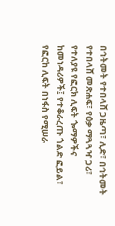በኅትመት የተበላሸ ጋዜጣ፣ ሊድ፣ በኅትመት የተበላሸ መጽሐፍ፣ የዕቃ ማጓጓዣ ጋሪ፣ የተለያዩ የፎርክ ሊፍት ጐማዎችና ከመነዳሪዎች፤ የተቆራረጡ ጎልድ ፎይል፣ የፎርከ ሊፍት በነፋስ የሚሠራ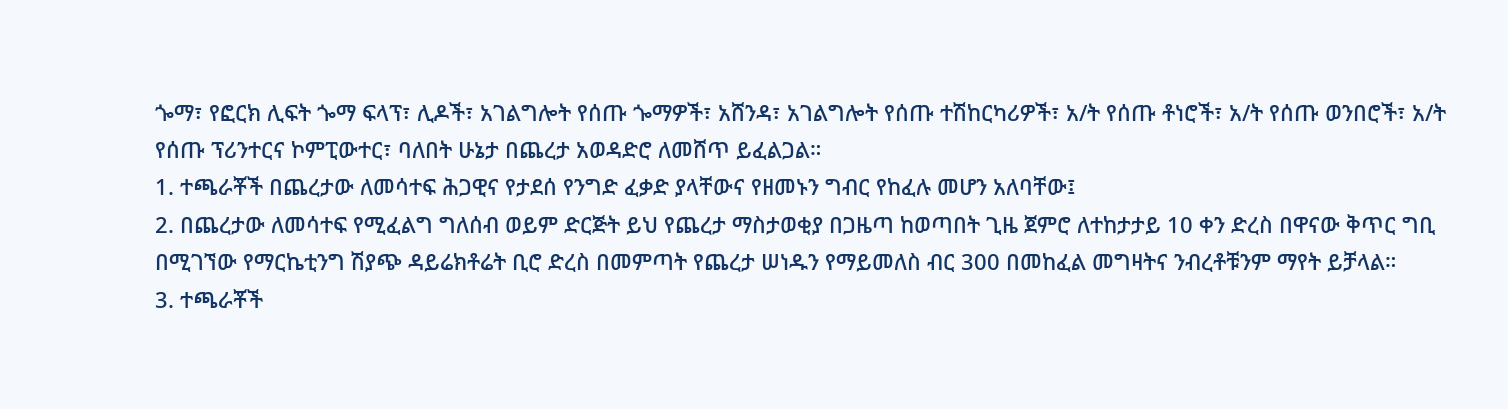ጐማ፣ የፎርክ ሊፍት ጐማ ፍላፕ፣ ሊዶች፣ አገልግሎት የሰጡ ጐማዎች፣ አሸንዳ፣ አገልግሎት የሰጡ ተሽከርካሪዎች፣ አ/ት የሰጡ ቶነሮች፣ አ/ት የሰጡ ወንበሮች፣ አ/ት የሰጡ ፕሪንተርና ኮምፒውተር፣ ባለበት ሁኔታ በጨረታ አወዳድሮ ለመሸጥ ይፈልጋል።
1. ተጫራቾች በጨረታው ለመሳተፍ ሕጋዊና የታደሰ የንግድ ፈቃድ ያላቸውና የዘመኑን ግብር የከፈሉ መሆን አለባቸው፤
2. በጨረታው ለመሳተፍ የሚፈልግ ግለሰብ ወይም ድርጅት ይህ የጨረታ ማስታወቂያ በጋዜጣ ከወጣበት ጊዜ ጀምሮ ለተከታታይ 10 ቀን ድረስ በዋናው ቅጥር ግቢ በሚገኘው የማርኬቲንግ ሽያጭ ዳይሬክቶሬት ቢሮ ድረስ በመምጣት የጨረታ ሠነዱን የማይመለስ ብር 300 በመከፈል መግዛትና ንብረቶቹንም ማየት ይቻላል።
3. ተጫራቾች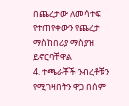በጨረታው ለመሳተፍ የተጠየቀውን የጨረታ ማስከበሪያ ማስያዝ ይኖርባቸዋል
4. ተጫራቾች ንብረቶቹን የሚገዛበትን ዋጋ በሰም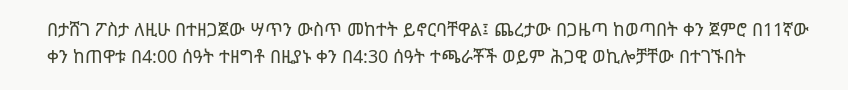በታሸገ ፖስታ ለዚሁ በተዘጋጀው ሣጥን ውስጥ መከተት ይኖርባቸዋል፤ ጨረታው በጋዜጣ ከወጣበት ቀን ጀምሮ በ11ኛው ቀን ከጠዋቱ በ4:00 ሰዓት ተዘግቶ በዚያኑ ቀን በ4:30 ሰዓት ተጫራቾች ወይም ሕጋዊ ወኪሎቻቸው በተገኙበት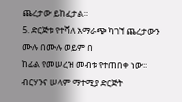ጨረታው ይከፈታል።
5. ድርጅቱ የተሻለ አማራጭ ካገኘ ጨረታውን ሙሉ በሙሉ ወይም በ
ከፊል የመሠረዝ መብቱ የተጠበቀ ነው፡፡
ብርሃንና ሠላም ማተሚያ ድርጅት